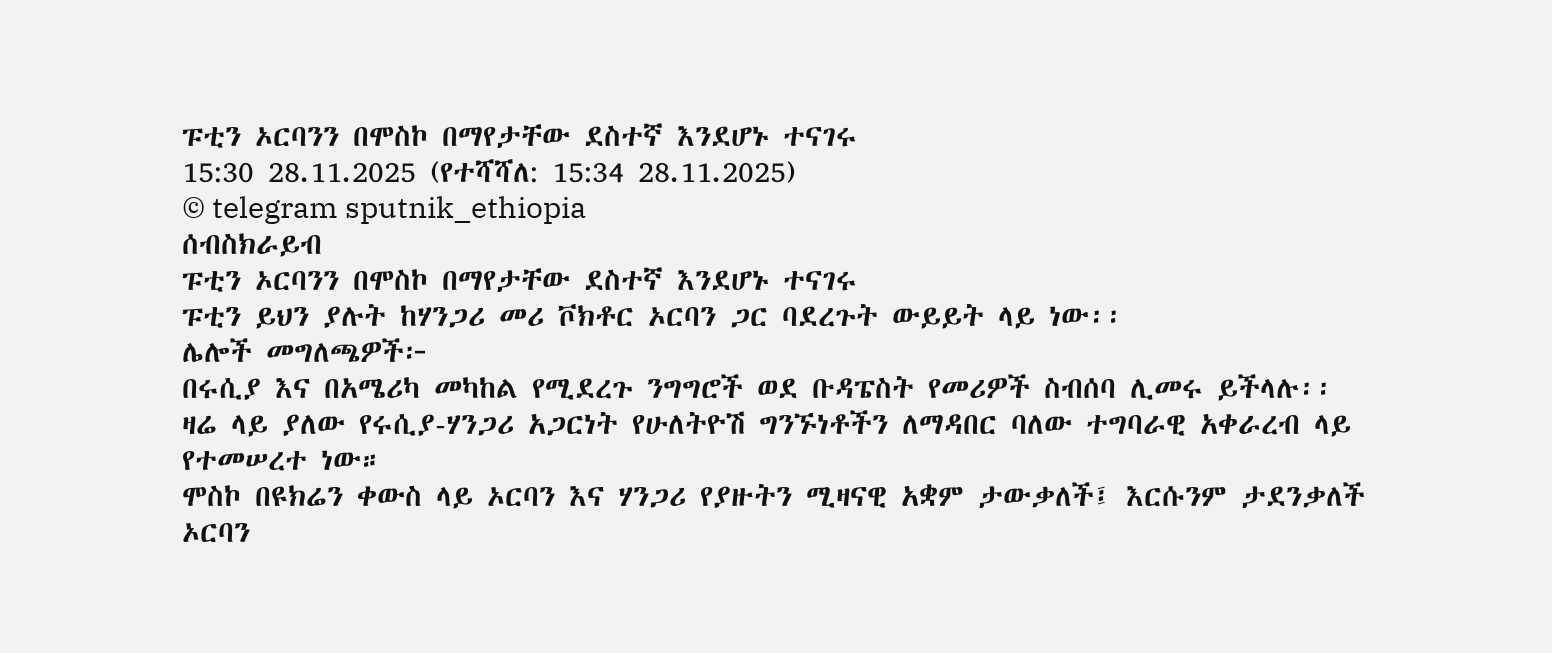ፑቲን ኦርባንን በሞስኮ በማየታቸው ደስተኛ እንደሆኑ ተናገሩ
15:30 28.11.2025 (የተሻሻለ: 15:34 28.11.2025)
© telegram sputnik_ethiopia
ሰብስክራይብ
ፑቲን ኦርባንን በሞስኮ በማየታቸው ደስተኛ እንደሆኑ ተናገሩ
ፑቲን ይህን ያሉት ከሃንጋሪ መሪ ቮክቶር ኦርባን ጋር ባደረጉት ውይይት ላይ ነው፡፡
ሌሎች መግለጫዎች፦
በሩሲያ እና በአሜሪካ መካከል የሚደረጉ ንግግሮች ወደ ቡዳፔስት የመሪዎች ስብሰባ ሊመሩ ይችላሉ፡፡
ዛሬ ላይ ያለው የሩሲያ-ሃንጋሪ አጋርነት የሁለትዮሽ ግንኙነቶችን ለማዳበር ባለው ተግባራዊ አቀራረብ ላይ የተመሠረተ ነው።
ሞስኮ በዩክሬን ቀውስ ላይ ኦርባን እና ሃንጋሪ የያዙትን ሚዛናዊ አቋም ታውቃለች፤ እርሱንም ታደንቃለች
ኦርባን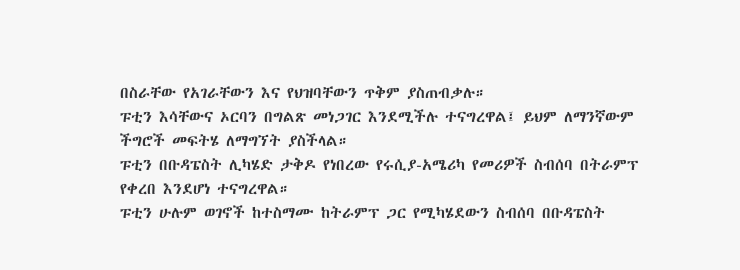በስራቸው የአገራቸውን እና የህዝባቸውን ጥቅም ያስጠብቃሉ።
ፑቲን እሳቸውና ኦርባን በግልጽ መነጋገር እንደሚችሉ ተናግረዋል፤ ይህም ለማንኛውም ችግሮች መፍትሄ ለማግኘት ያስችላል።
ፑቲን በቡዳፔስት ሊካሄድ ታቅዶ የነበረው የሩሲያ-አሜሪካ የመሪዎች ስብሰባ በትራምፕ የቀረበ እንደሆነ ተናግረዋል።
ፑቲን ሁሉም ወገኖች ከተስማሙ ከትራምፕ ጋር የሚካሄደውን ስብሰባ በቡዳፔስት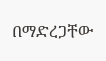በማድረጋቸው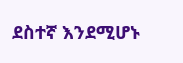ደስተኛ እንደሚሆኑ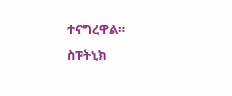ተናግረዋል።
ስፑትኒክ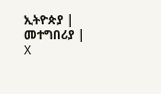ኢትዮጵያ | መተግበሪያ | X